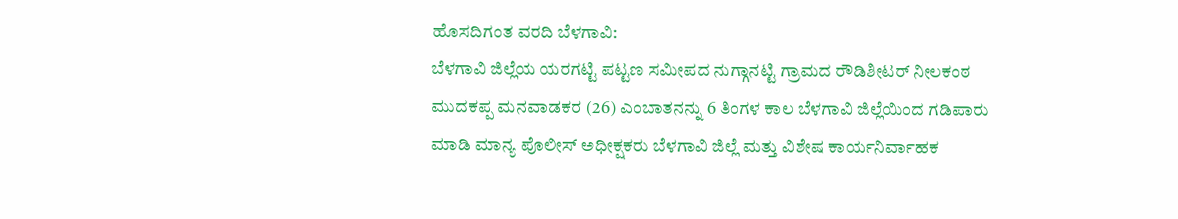ಹೊಸದಿಗಂತ ವರದಿ ಬೆಳಗಾವಿ:
ಬೆಳಗಾವಿ ಜಿಲ್ಲೆಯ ಯರಗಟ್ಟಿ ಪಟ್ಟಣ ಸಮೀಪದ ನುಗ್ಗಾನಟ್ಟಿ ಗ್ರಾಮದ ರೌಡಿಶೀಟರ್ ನೀಲಕಂಠ ಮುದಕಪ್ಪ ಮನವಾಡಕರ (26) ಎಂಬಾತನನ್ನು 6 ತಿಂಗಳ ಕಾಲ ಬೆಳಗಾವಿ ಜಿಲ್ಲೆಯಿಂದ ಗಡಿಪಾರು ಮಾಡಿ ಮಾನ್ಯ ಪೊಲೀಸ್ ಅಧೀಕ್ಷಕರು ಬೆಳಗಾವಿ ಜಿಲ್ಲೆ ಮತ್ತು ವಿಶೇಷ ಕಾರ್ಯನಿರ್ವಾಹಕ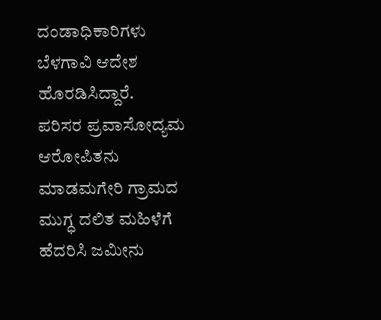ದಂಡಾಧಿಕಾರಿಗಳು ಬೆಳಗಾವಿ ಆದೇಶ ಹೊರಡಿಸಿದ್ದಾರೆ.
ಪರಿಸರ ಪ್ರವಾಸೋದ್ಯಮ ಆರೋಪಿತನು ಮಾಡಮಗೇರಿ ಗ್ರಾಮದ ಮುಗ್ಧ ದಲಿತ ಮಹಿಳೆಗೆ ಹೆದರಿಸಿ ಜಮೀನು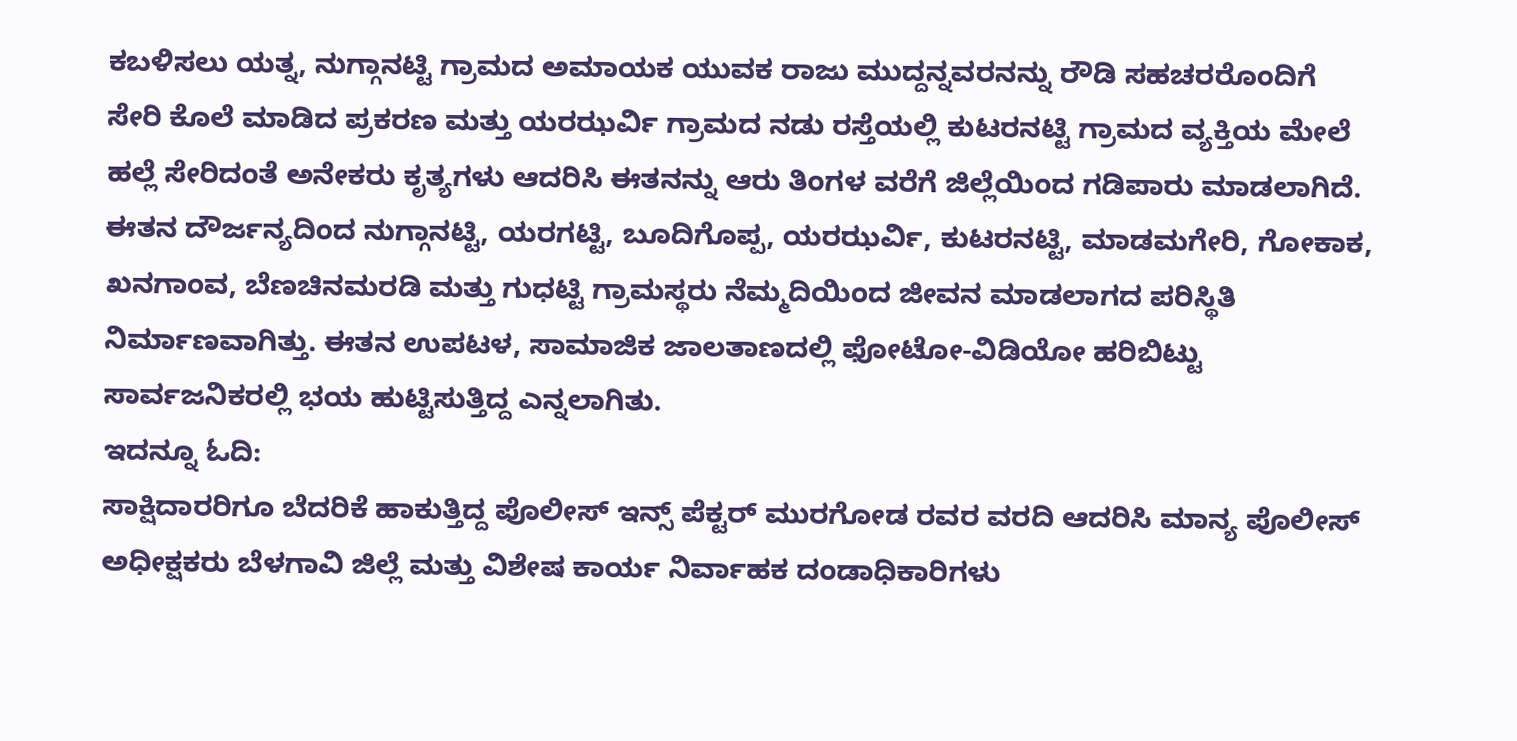ಕಬಳಿಸಲು ಯತ್ನ, ನುಗ್ಗಾನಟ್ಟಿ ಗ್ರಾಮದ ಅಮಾಯಕ ಯುವಕ ರಾಜು ಮುದ್ದನ್ನವರನನ್ನು ರೌಡಿ ಸಹಚರರೊಂದಿಗೆ ಸೇರಿ ಕೊಲೆ ಮಾಡಿದ ಪ್ರಕರಣ ಮತ್ತು ಯರಝರ್ವಿ ಗ್ರಾಮದ ನಡು ರಸ್ತೆಯಲ್ಲಿ ಕುಟರನಟ್ಟಿ ಗ್ರಾಮದ ವ್ಯಕ್ತಿಯ ಮೇಲೆ ಹಲ್ಲೆ ಸೇರಿದಂತೆ ಅನೇಕರು ಕೃತ್ಯಗಳು ಆದರಿಸಿ ಈತನನ್ನು ಆರು ತಿಂಗಳ ವರೆಗೆ ಜಿಲ್ಲೆಯಿಂದ ಗಡಿಪಾರು ಮಾಡಲಾಗಿದೆ.
ಈತನ ದೌರ್ಜನ್ಯದಿಂದ ನುಗ್ಗಾನಟ್ಟಿ, ಯರಗಟ್ಟಿ, ಬೂದಿಗೊಪ್ಪ, ಯರಝರ್ವಿ, ಕುಟರನಟ್ಟಿ, ಮಾಡಮಗೇರಿ, ಗೋಕಾಕ, ಖನಗಾಂವ, ಬೆಣಚಿನಮರಡಿ ಮತ್ತು ಗುಧಟ್ಟಿ ಗ್ರಾಮಸ್ಥರು ನೆಮ್ಮದಿಯಿಂದ ಜೀವನ ಮಾಡಲಾಗದ ಪರಿಸ್ಥಿತಿ ನಿರ್ಮಾಣವಾಗಿತ್ತು. ಈತನ ಉಪಟಳ, ಸಾಮಾಜಿಕ ಜಾಲತಾಣದಲ್ಲಿ ಫೋಟೋ-ವಿಡಿಯೋ ಹರಿಬಿಟ್ಟು ಸಾರ್ವಜನಿಕರಲ್ಲಿ ಭಯ ಹುಟ್ಟಿಸುತ್ತಿದ್ದ ಎನ್ನಲಾಗಿತು.
ಇದನ್ನೂ ಓದಿ:
ಸಾಕ್ಷಿದಾರರಿಗೂ ಬೆದರಿಕೆ ಹಾಕುತ್ತಿದ್ದ ಪೊಲೀಸ್ ಇನ್ಸ್ ಪೆಕ್ಟರ್ ಮುರಗೋಡ ರವರ ವರದಿ ಆದರಿಸಿ ಮಾನ್ಯ ಪೊಲೀಸ್ ಅಧೀಕ್ಷಕರು ಬೆಳಗಾವಿ ಜಿಲ್ಲೆ ಮತ್ತು ವಿಶೇಷ ಕಾರ್ಯ ನಿರ್ವಾಹಕ ದಂಡಾಧಿಕಾರಿಗಳು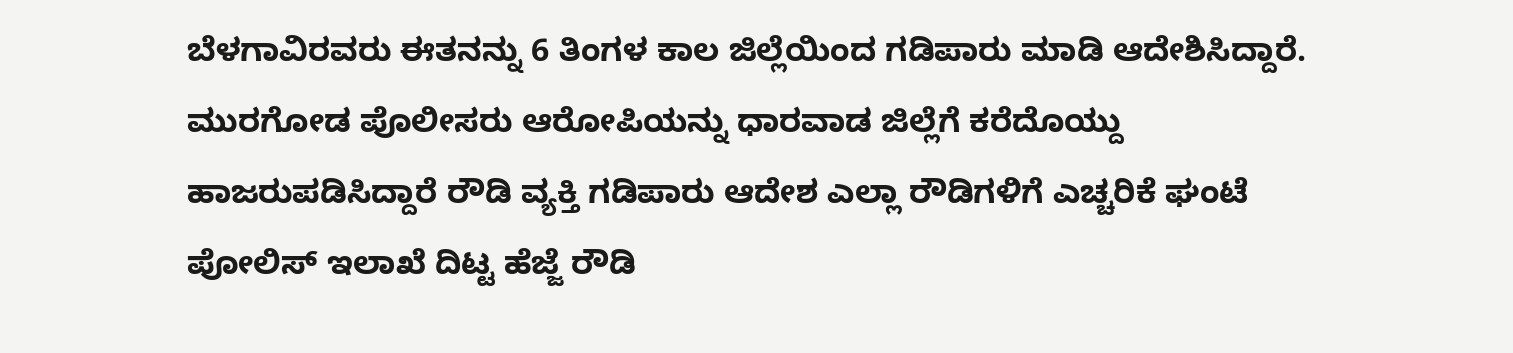ಬೆಳಗಾವಿರವರು ಈತನನ್ನು 6 ತಿಂಗಳ ಕಾಲ ಜಿಲ್ಲೆಯಿಂದ ಗಡಿಪಾರು ಮಾಡಿ ಆದೇಶಿಸಿದ್ದಾರೆ.
ಮುರಗೋಡ ಪೊಲೀಸರು ಆರೋಪಿಯನ್ನು ಧಾರವಾಡ ಜಿಲ್ಲೆಗೆ ಕರೆದೊಯ್ದು ಹಾಜರುಪಡಿಸಿದ್ದಾರೆ ರೌಡಿ ವ್ಯಕ್ತಿ ಗಡಿಪಾರು ಆದೇಶ ಎಲ್ಲಾ ರೌಡಿಗಳಿಗೆ ಎಚ್ಚರಿಕೆ ಘಂಟೆ ಪೋಲಿಸ್ ಇಲಾಖೆ ದಿಟ್ಟ ಹೆಜ್ಜೆ ರೌಡಿ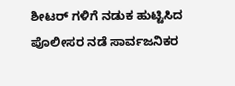ಶೀಟರ್ ಗಳಿಗೆ ನಡುಕ ಹುಟ್ಟಿಸಿದ ಪೊಲೀಸರ ನಡೆ ಸಾರ್ವಜನಿಕರ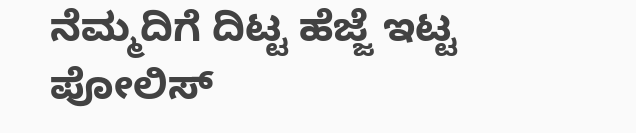ನೆಮ್ಮದಿಗೆ ದಿಟ್ಟ ಹೆಜ್ಜೆ ಇಟ್ಟ ಪೋಲಿಸ್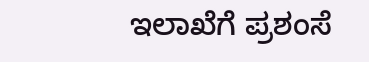ಇಲಾಖೆಗೆ ಪ್ರಶಂಸೆ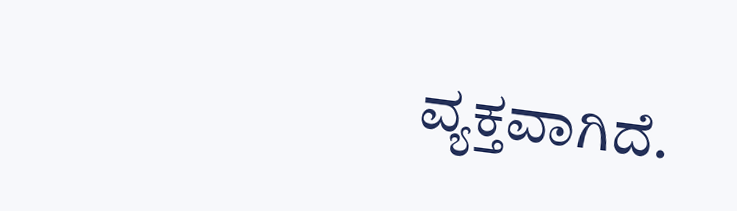ವ್ಯಕ್ತವಾಗಿದೆ.